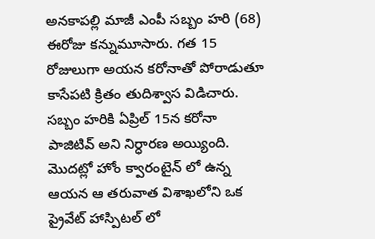అనకాపల్లి మాజీ ఎంపీ సబ్బం హరి (68) ఈరోజు కన్నుమూసారు. గత 15 రోజులుగా అయన కరోనాతో పోరాడుతూ కాసేపటి క్రితం తుదిశ్వాస విడిచారు. సబ్బం హరికి ఏప్రిల్ 15న కరోనా పాజిటివ్ అని నిర్ధారణ అయ్యింది. మొదట్లో హోం క్వారంటైన్ లో ఉన్న ఆయన ఆ తరువాత విశాఖలోని ఒక ప్రైవేట్ హాస్పిటల్ లో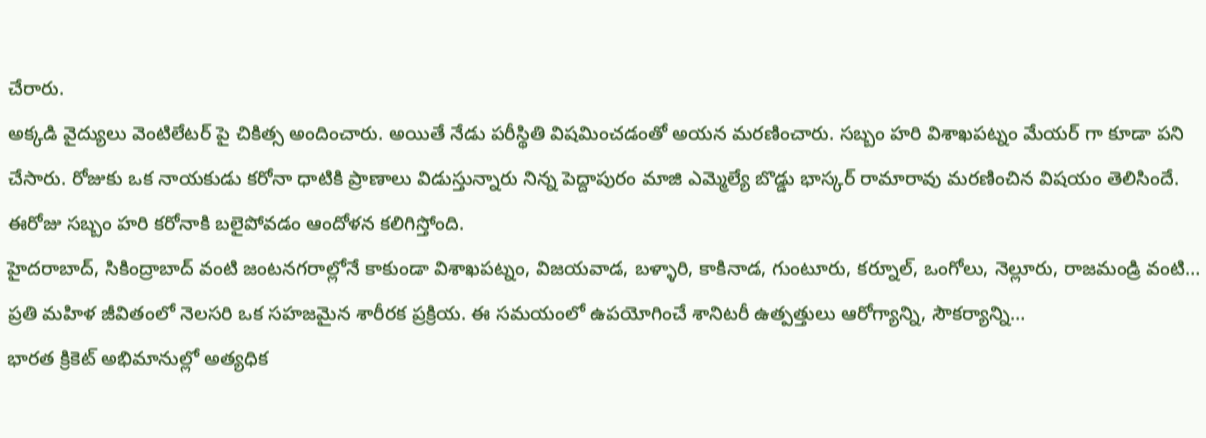చేరారు.
అక్కడి వైద్యులు వెంటిలేటర్ పై చికిత్స అందించారు. అయితే నేడు పరీస్థితి విషమించడంతో అయన మరణించారు. సబ్బం హరి విశాఖపట్నం మేయర్ గా కూడా పని చేసారు. రోజుకు ఒక నాయకుడు కరోనా ధాటికి ప్రాణాలు విడుస్తున్నారు నిన్న పెద్దాపురం మాజి ఎమ్మెల్యే బొడ్డు భాస్కర్ రామారావు మరణించిన విషయం తెలిసిందే. ఈరోజు సబ్బం హరి కరోనాకి బలైపోవడం ఆందోళన కలిగిస్తోంది.
హైదరాబాద్, సికింద్రాబాద్ వంటి జంటనగరాల్లోనే కాకుండా విశాఖపట్నం, విజయవాడ, బళ్ళారి, కాకినాడ, గుంటూరు, కర్నూల్, ఒంగోలు, నెల్లూరు, రాజమండ్రి వంటి…
ప్రతి మహిళ జీవితంలో నెలసరి ఒక సహజమైన శారీరక ప్రక్రియ. ఈ సమయంలో ఉపయోగించే శానిటరీ ఉత్పత్తులు ఆరోగ్యాన్ని, సౌకర్యాన్ని…
భారత క్రికెట్ అభిమానుల్లో అత్యధిక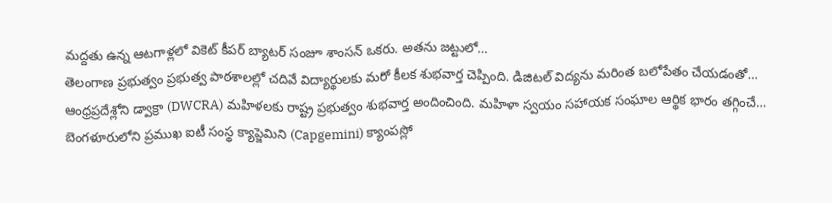మద్దతు ఉన్న ఆటగాళ్లలో వికెట్ కీపర్ బ్యాటర్ సంజూ శాంసన్ ఒకరు. అతను జట్టులో…
తెలంగాణ ప్రభుత్వం ప్రభుత్వ పాఠశాలల్లో చదివే విద్యార్థులకు మరో కీలక శుభవార్త చెప్పింది. డిజిటల్ విద్యను మరింత బలోపేతం చేయడంతో…
ఆంధ్రప్రదేశ్లోని డ్వాక్రా (DWCRA) మహిళలకు రాష్ట్ర ప్రభుత్వం శుభవార్త అందించింది. మహిళా స్వయం సహాయక సంఘాల ఆర్థిక భారం తగ్గించే…
బెంగళూరులోని ప్రముఖ ఐటీ సంస్థ క్యాప్జెమిని (Capgemini) క్యాంపస్లో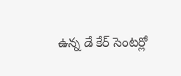ఉన్న డే కేర్ సెంటర్లో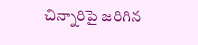చిన్నారిపై జరిగిన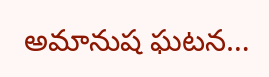అమానుష ఘటన…